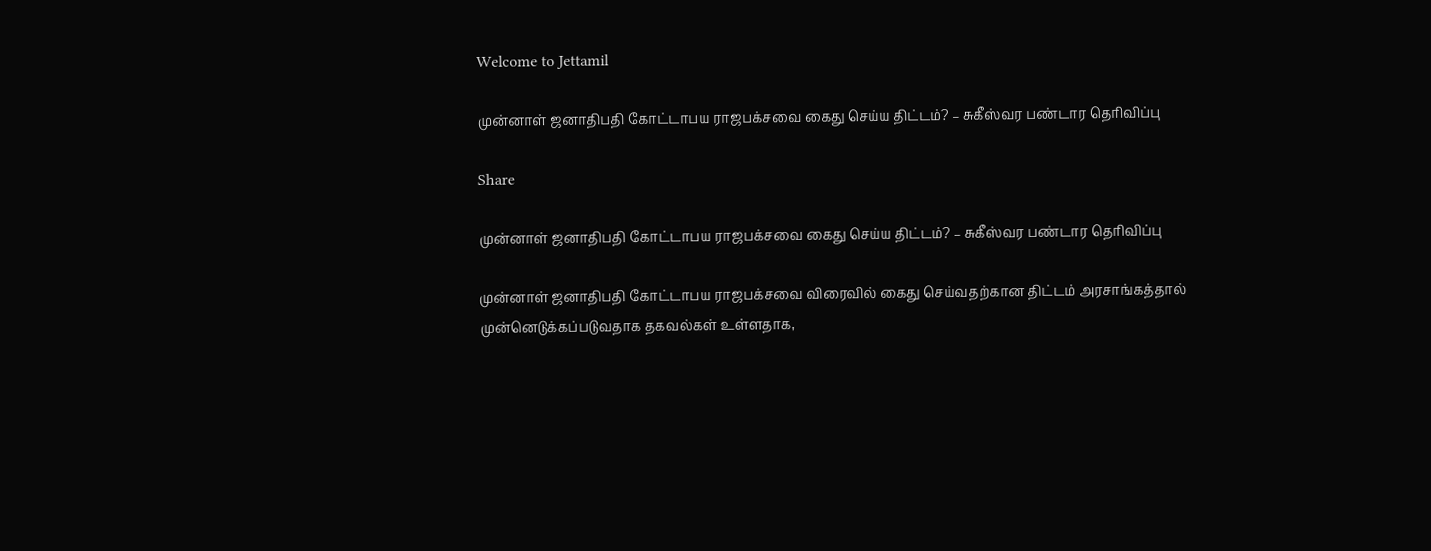Welcome to Jettamil

முன்னாள் ஜனாதிபதி கோட்டாபய ராஜபக்சவை கைது செய்ய திட்டம்? – சுகீஸ்வர பண்டார தெரிவிப்பு

Share

முன்னாள் ஜனாதிபதி கோட்டாபய ராஜபக்சவை கைது செய்ய திட்டம்? – சுகீஸ்வர பண்டார தெரிவிப்பு

முன்னாள் ஜனாதிபதி கோட்டாபய ராஜபக்சவை விரைவில் கைது செய்வதற்கான திட்டம் அரசாங்கத்தால் முன்னெடுக்கப்படுவதாக தகவல்கள் உள்ளதாக,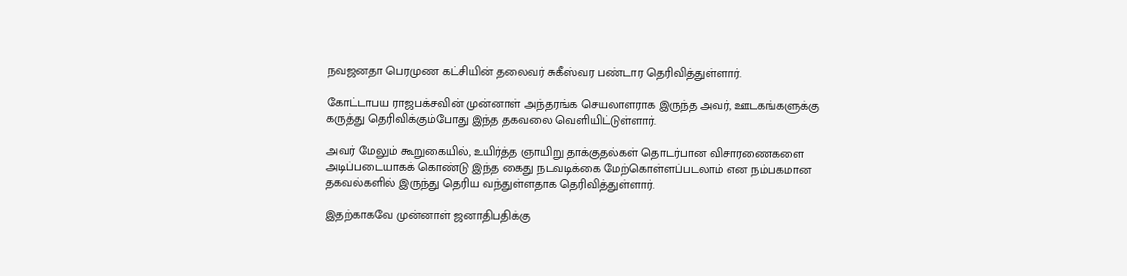நவஜனதா பெரமுண கட்சியின் தலைவர் சுகீஸ்வர பண்டார தெரிவித்துள்ளார்.

கோட்டாபய ராஜபக்சவின் முன்னாள் அந்தரங்க செயலாளராக இருந்த அவர், ஊடகங்களுக்கு கருத்து தெரிவிக்கும்போது இந்த தகவலை வெளியிட்டுள்ளார்.

அவர் மேலும் கூறுகையில், உயிர்த்த ஞாயிறு தாக்குதல்கள் தொடர்பான விசாரணைகளை அடிப்படையாகக் கொண்டு இந்த கைது நடவடிக்கை மேற்கொள்ளப்படலாம் என நம்பகமான தகவல்களில் இருந்து தெரிய வந்துள்ளதாக தெரிவித்துள்ளார்.

இதற்காகவே முன்னாள் ஜனாதிபதிக்கு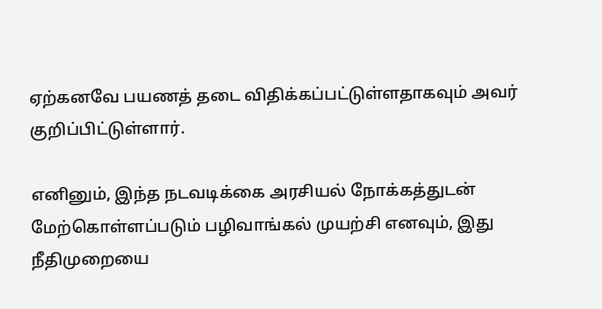ஏற்கனவே பயணத் தடை விதிக்கப்பட்டுள்ளதாகவும் அவர் குறிப்பிட்டுள்ளார்.

எனினும், இந்த நடவடிக்கை அரசியல் நோக்கத்துடன் மேற்கொள்ளப்படும் பழிவாங்கல் முயற்சி எனவும், இது நீதிமுறையை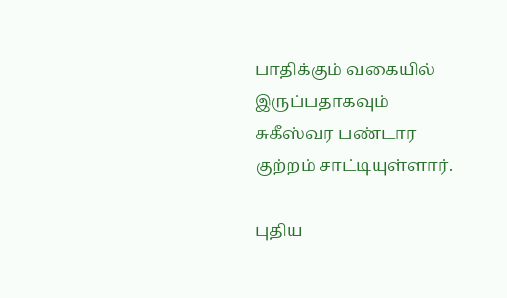பாதிக்கும் வகையில் இருப்பதாகவும் சுகீஸ்வர பண்டார குற்றம் சாட்டியுள்ளார்.

புதிய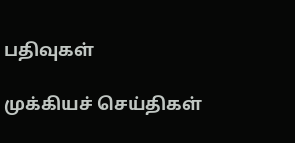பதிவுகள்

முக்கியச் செய்திகள்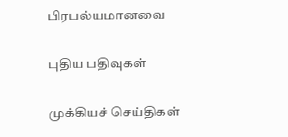பிரபல்யமானவை

புதிய பதிவுகள்

முக்கியச் செய்திகள்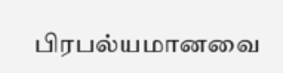பிரபல்யமானவை